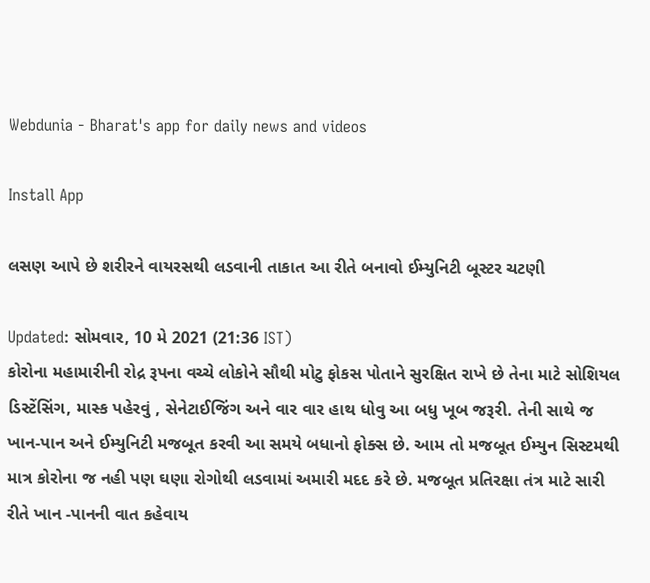Webdunia - Bharat's app for daily news and videos

Install App

લસણ આપે છે શરીરને વાયરસથી લડવાની તાકાત આ રીતે બનાવો ઈમ્યુનિટી બૂસ્ટર ચટણી

Updated: સોમવાર, 10 મે 2021 (21:36 IST)
કોરોના મહામારીની રોદ્ર રૂપના વચ્ચે લોકોને સૌથી મોટુ ફોકસ પોતાને સુરક્ષિત રાખે છે તેના માટે સોશિયલ ડિસ્ટેંસિંગ, માસ્ક પહેરવું , સેનેટાઈજિંગ અને વાર વાર હાથ ધોવુ આ બધુ ખૂબ જરૂરી. તેની સાથે જ
ખાન-પાન અને ઈમ્યુનિટી મજબૂત કરવી આ સમયે બધાનો ફોક્સ છે. આમ તો મજબૂત ઈમ્યુન સિસ્ટમથી માત્ર કોરોના જ નહી પણ ઘણા રોગોથી લડવામાં અમારી મદદ કરે છે. મજબૂત પ્રતિરક્ષા તંત્ર માટે સારી
રીતે ખાન -પાનની વાત કહેવાય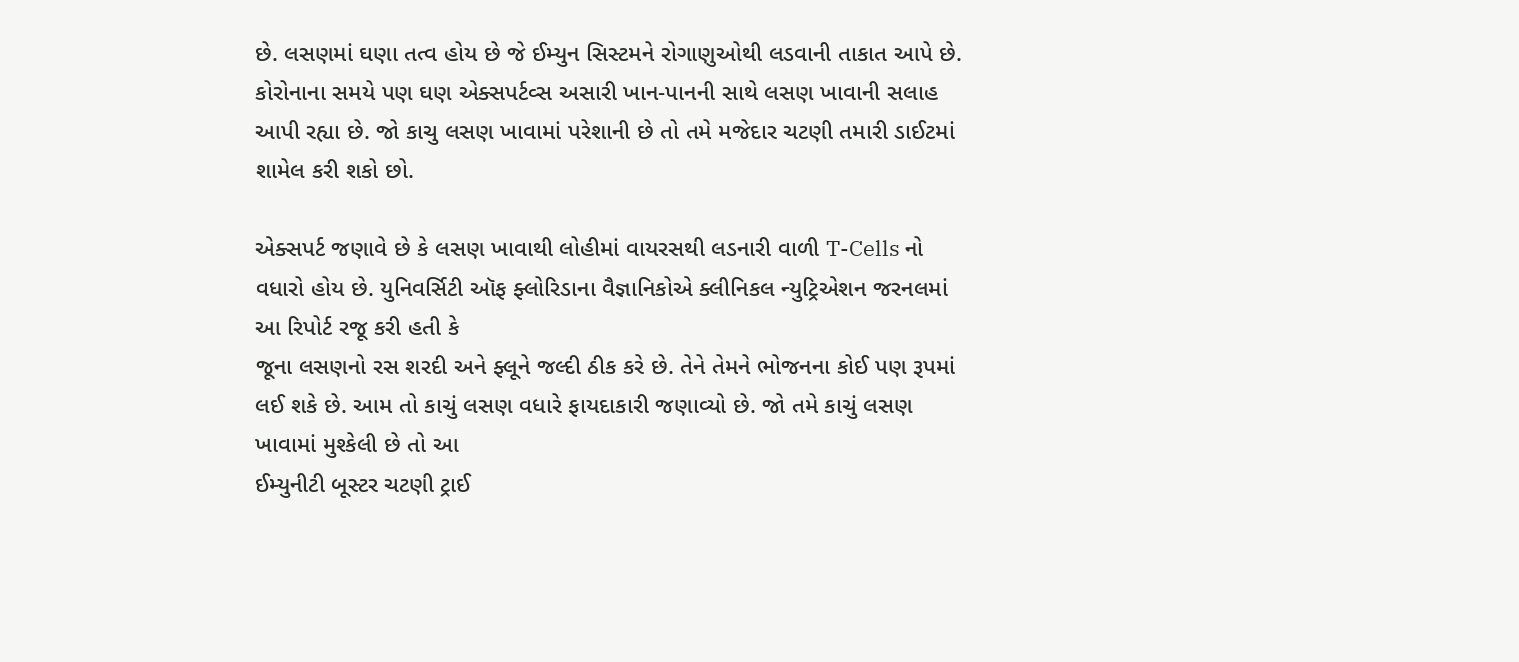છે. લસણમાં ઘણા તત્વ હોય છે જે ઈમ્યુન સિસ્ટમને રોગાણુઓથી લડવાની તાકાત આપે છે. કોરોનાના સમયે પણ ઘણ એક્સપર્ટવ્સ અસારી ખાન-પાનની સાથે લસણ ખાવાની સલાહ
આપી રહ્યા છે. જો કાચુ લસણ ખાવામાં પરેશાની છે તો તમે મજેદાર ચટણી તમારી ડાઈટમાં શામેલ કરી શકો છો.

એક્સપર્ટ જણાવે છે કે લસણ ખાવાથી લોહીમાં વાયરસથી લડનારી વાળી T-Cells નો વધારો હોય છે. યુનિવર્સિટી ઑફ ફ્લોરિડાના વૈજ્ઞાનિકોએ ક્લીનિકલ ન્યુટ્રિએશન જરનલમાં આ રિપોર્ટ રજૂ કરી હતી કે
જૂના લસણનો રસ શરદી અને ફ્લૂને જલ્દી ઠીક કરે છે. તેને તેમને ભોજનના કોઈ પણ રૂપમાં લઈ શકે છે. આમ તો કાચું લસણ વધારે ફાયદાકારી જણાવ્યો છે. જો તમે કાચું લસણ ખાવામાં મુશ્કેલી છે તો આ
ઈમ્યુનીટી બૂસ્ટર ચટણી ટ્રાઈ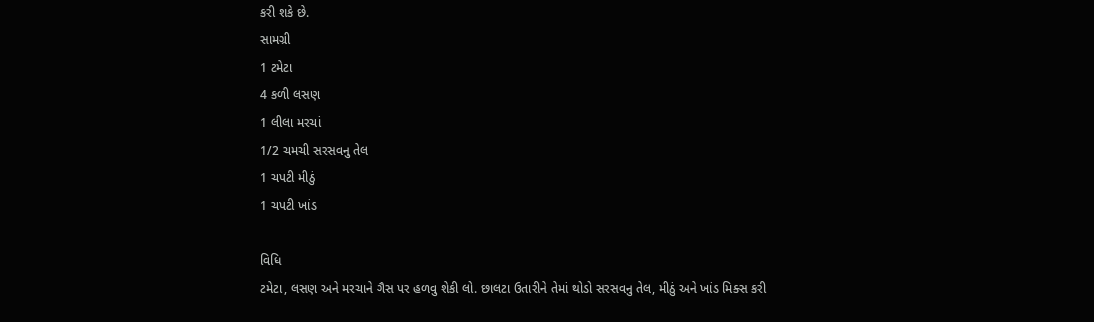કરી શકે છે.
સામગ્રી
1 ટમેટા
4 કળી લસણ
1 લીલા મરચાં
1/2 ચમચી સરસવનુ તેલ
1 ચપટી મીઠું
1 ચપટી ખાંડ

વિધિ
ટમેટા, લસણ અને મરચાને ગૈસ પર હળવુ શેકી લો. છાલટા ઉતારીને તેમાં થોડો સરસવનુ તેલ, મીઠું અને ખાંડ મિક્સ કરી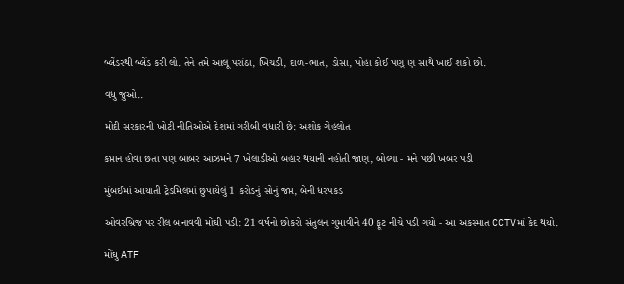બ્લેંડરથી બ્લેંડ કરી લો. તેને તમે આલૂ પરાંઠા, ખિચડી, દાળ-ભાત, ડોસા, પોહા કોઈ પણ્ ણ સાથે ખાઈ શકો છો.

વધુ જુઓ..

મોદી સરકારની ખોટી નીતિઓએ દેશમાં ગરીબી વધારી છે: અશોક ગેહલોત

કપ્તાન હોવા છતા પણ બાબર આઝમને 7 ખેલાડીઓ બહાર થયાની નહોતી જાણ, બોલ્યા - મને પછી ખબર પડી

મુંબઈમાં આયાતી ટ્રેડમિલમાં છુપાયેલું 1 કરોડનું સોનું જપ્ત, બેની ધરપકડ

ઓવરબ્રિજ પર રીલ બનાવવી મોંઘી પડી: 21 વર્ષનો છોકરો સંતુલન ગુમાવીને 40 ફૂટ નીચે પડી ગયો - આ અકસ્માત CCTVમાં કેદ થયો.

મોંઘુ ATF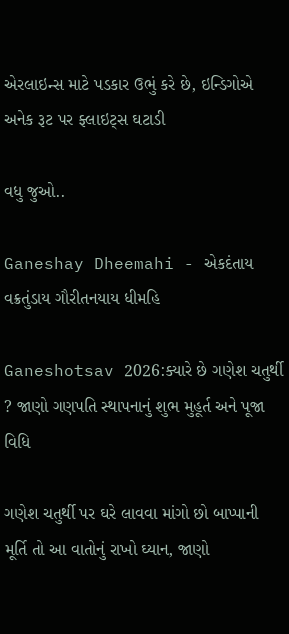એરલાઇન્સ માટે પડકાર ઉભું કરે છે, ઇન્ડિગોએ અનેક રૂટ પર ફ્લાઇટ્સ ઘટાડી

વધુ જુઓ..

Ganeshay Dheemahi - એકદંતાય વક્રતુંડાય ગૌરીતનયાય ધીમહિ

Ganeshotsav 2026:ક્યારે છે ગણેશ ચતુર્થી ? જાણો ગણપતિ સ્થાપનાનું શુભ મુહૂર્ત અને પૂજા વિધિ

ગણેશ ચતુર્થી પર ઘરે લાવવા માંગો છો બાપ્પાની મૂર્તિ તો આ વાતોનું રાખો ઘ્યાન, જાણો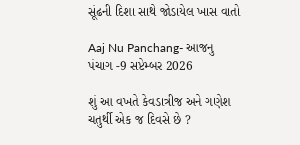સૂંઢની દિશા સાથે જોડાયેલ ખાસ વાતો

Aaj Nu Panchang- આજનુ પંચાગ -9 સપ્ટેમ્બર 2026

શું આ વખતે કેવડાત્રીજ અને ગણેશ ચતુર્થી એક જ દિવસે છે ?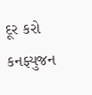દૂર કરો કનફ્યુજન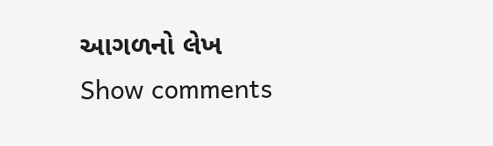આગળનો લેખ
Show comments